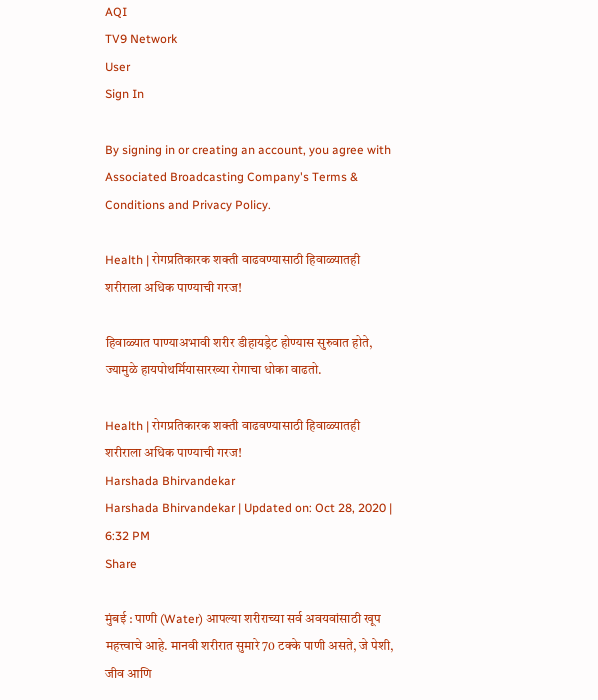AQI
TV9 Network
User
Sign In

By signing in or creating an account, you agree with Associated Broadcasting Company's Terms & Conditions and Privacy Policy.

Health | रोगप्रतिकारक शक्ती वाढवण्यासाठी हिवाळ्यातही शरीराला अधिक पाण्याची गरज!

हिवाळ्यात पाण्याअभावी शरीर डीहायड्रेट होण्यास सुरुवात होते, ज्यामुळे हायपोथर्मियासारख्या रोगाचा धोका वाढतो.

Health | रोगप्रतिकारक शक्ती वाढवण्यासाठी हिवाळ्यातही शरीराला अधिक पाण्याची गरज!
Harshada Bhirvandekar
Harshada Bhirvandekar | Updated on: Oct 28, 2020 | 6:32 PM
Share

मुंबई : पाणी (Water) आपल्या शरीराच्या सर्व अवयवांसाठी खूप महत्त्वाचे आहे. मानवी शरीरात सुमारे 70 टक्के पाणी असते, जे पेशी, जीव आणि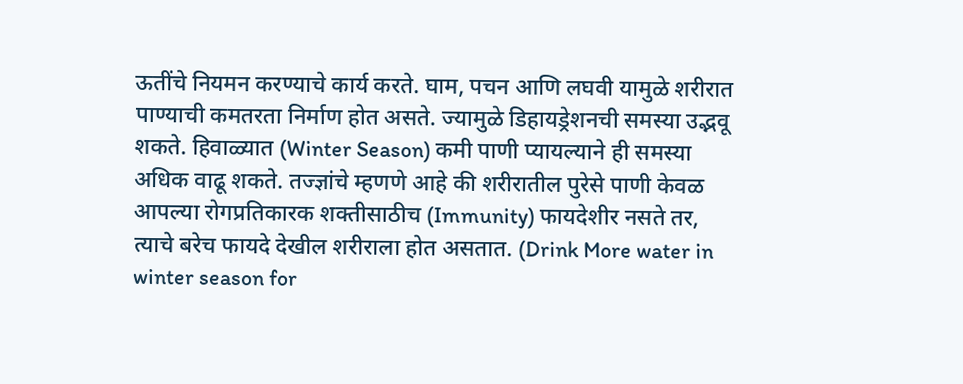ऊतींचे नियमन करण्याचे कार्य करते. घाम, पचन आणि लघवी यामुळे शरीरात पाण्याची कमतरता निर्माण होत असते. ज्यामुळे डिहायड्रेशनची समस्या उद्भवू शकते. हिवाळ्यात (Winter Season) कमी पाणी प्यायल्याने ही समस्या अधिक वाढू शकते. तज्ज्ञांचे म्हणणे आहे की शरीरातील पुरेसे पाणी केवळ आपल्या रोगप्रतिकारक शक्तीसाठीच (Immunity) फायदेशीर नसते तर, त्याचे बरेच फायदे देखील शरीराला होत असतात. (Drink More water in winter season for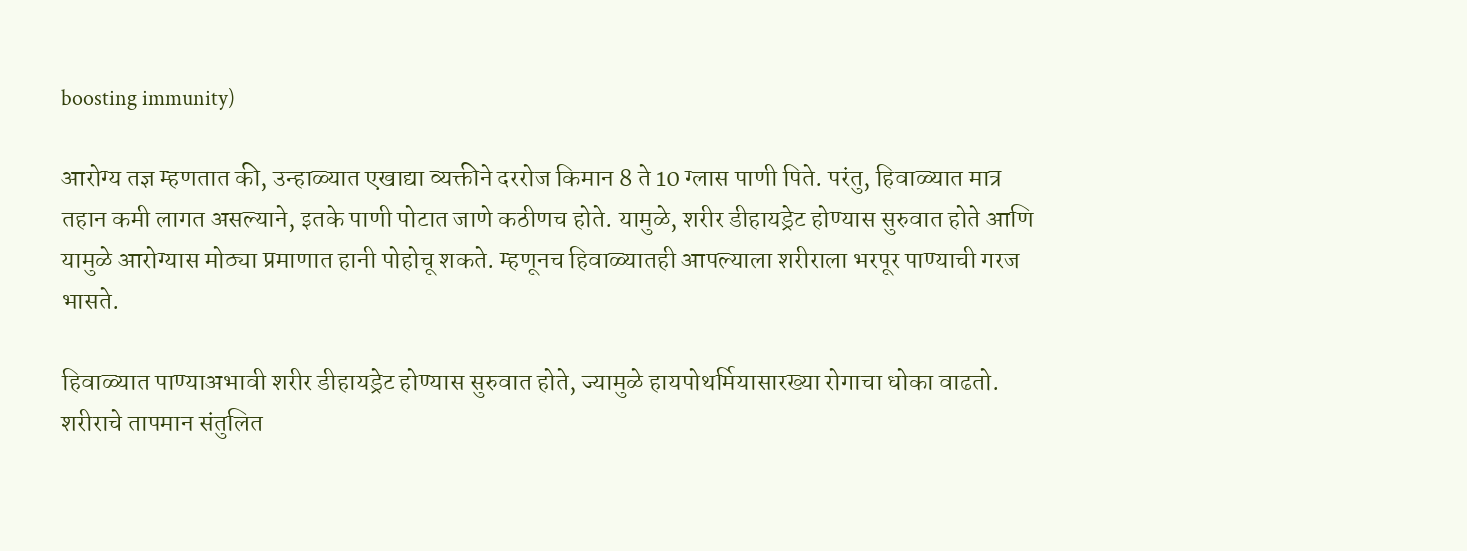boosting immunity)

आरोग्य तज्ञ म्हणतात की, उन्हाळ्यात एखाद्या व्यक्तीने दररोज किमान 8 ते 10 ग्लास पाणी पिते. परंतु, हिवाळ्यात मात्र तहान कमी लागत असल्याने, इतके पाणी पोटात जाणे कठीणच होते. यामुळे, शरीर डीहायड्रेट होण्यास सुरुवात होते आणि यामुळे आरोग्यास मोठ्या प्रमाणात हानी पोहोचू शकते. म्हणूनच हिवाळ्यातही आपल्याला शरीराला भरपूर पाण्याची गरज भासते.

हिवाळ्यात पाण्याअभावी शरीर डीहायड्रेट होण्यास सुरुवात होते, ज्यामुळे हायपोथर्मियासारख्या रोगाचा धोका वाढतो. शरीराचे तापमान संतुलित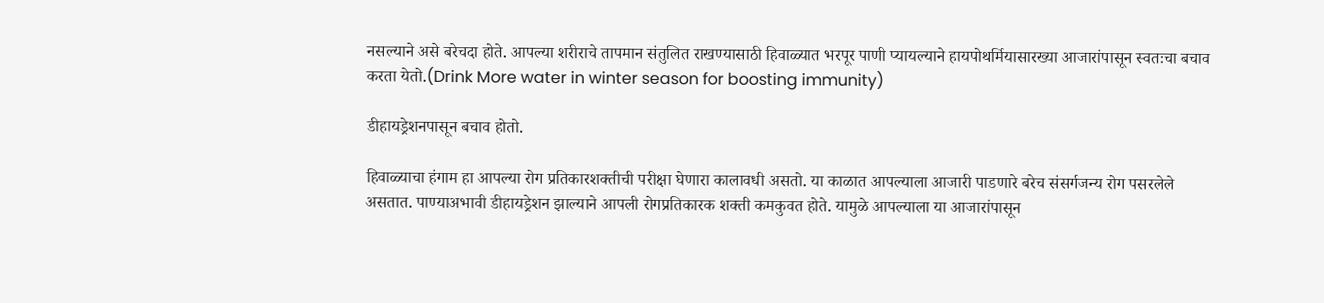नसल्याने असे बरेचदा होते. आपल्या शरीराचे तापमान संतुलित राखण्यासाठी हिवाळ्यात भरपूर पाणी प्यायल्याने हायपोथर्मियासारख्या आजारांपासून स्वतःचा बचाव करता येतो.(Drink More water in winter season for boosting immunity)

डीहायड्रेशनपासून बचाव होतो.

हिवाळ्याचा हंगाम हा आपल्या रोग प्रतिकारशक्तीची परीक्षा घेणारा कालावधी असतो. या काळात आपल्याला आजारी पाडणारे बरेच संसर्गजन्य रोग पसरलेले असतात. पाण्याअभावी डीहायड्रेशन झाल्याने आपली रोगप्रतिकारक शक्ती कमकुवत होते. यामुळे आपल्याला या आजारांपासून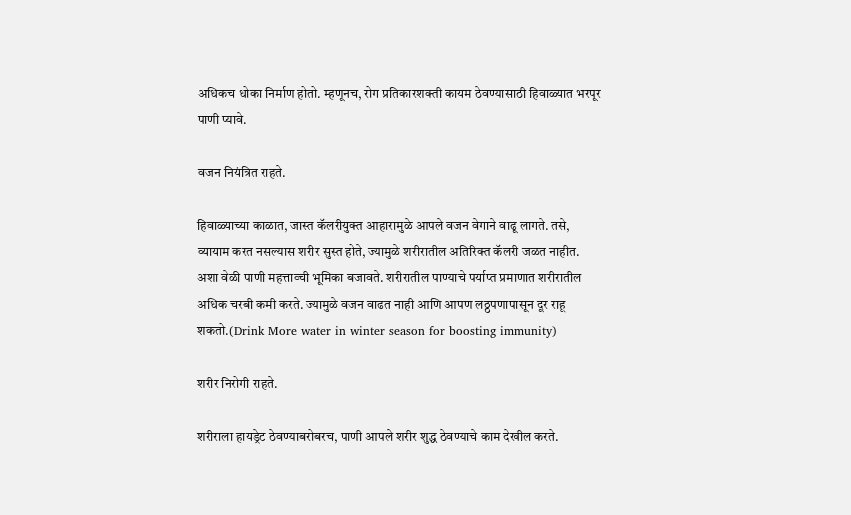अधिकच धोका निर्माण होतो. म्हणूनच, रोग प्रतिकारशक्ती कायम ठेवण्यासाठी हिवाळ्यात भरपूर पाणी प्यावे.

वजन नियंत्रित राहते.

हिवाळ्याच्या काळात, जास्त कॅलरीयुक्त आहारामुळे आपले वजन वेगाने वाढू लागते. तसे, व्यायाम करत नसल्यास शरीर सुस्त होते, ज्यामुळे शरीरातील अतिरिक्त कॅलरी जळत नाहीत. अशा वेळी पाणी महत्ताव्ची भूमिका बजावते. शरीरातील पाण्याचे पर्याप्त प्रमाणात शरीरातील अधिक चरबी कमी करते. ज्यामुळे वजन वाढत नाही आणि आपण लठ्ठपणापासून दूर राहू शकतो.(Drink More water in winter season for boosting immunity)

शरीर निरोगी राहते.

शरीराला हायड्रेट ठेवण्याबरोबरच, पाणी आपले शरीर शुद्ध ठेवण्याचे काम देखील करते.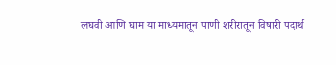लघवी आणि घाम या माध्यमातून पाणी शरीरातून विषारी पदार्थ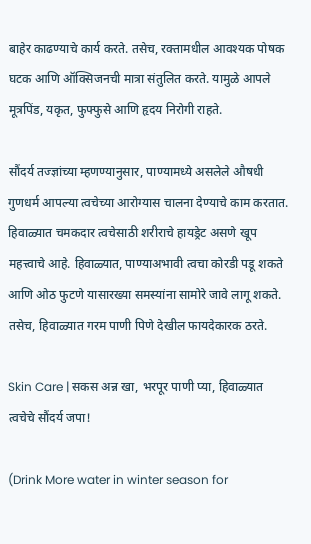बाहेर काढण्याचे कार्य करते. तसेच, रक्तामधील आवश्यक पोषक घटक आणि ऑक्सिजनची मात्रा संतुलित करते. यामुळे आपले मूत्रपिंड, यकृत, फुफ्फुसे आणि हृदय निरोगी राहते.

सौंदर्य तज्ज्ञांच्या म्हणण्यानुसार, पाण्यामध्ये असलेले औषधी गुणधर्म आपल्या त्वचेच्या आरोग्यास चालना देण्याचे काम करतात. हिवाळ्यात चमकदार त्वचेसाठी शरीराचे हायड्रेट असणे खूप महत्त्वाचे आहे. हिवाळ्यात, पाण्याअभावी त्वचा कोरडी पडू शकते आणि ओठ फुटणे यासारख्या समस्यांना सामोरे जावे लागू शकते. तसेच, हिवाळ्यात गरम पाणी पिणे देखील फायदेकारक ठरते.

Skin Care | सकस अन्न खा, भरपूर पाणी प्या, हिवाळ्यात त्वचेचे सौंदर्य जपा!

(Drink More water in winter season for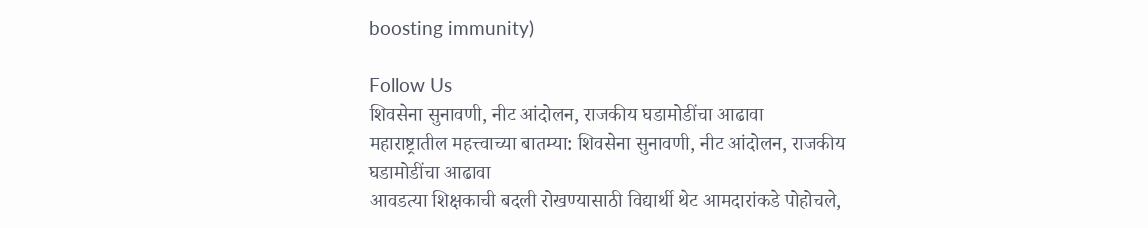boosting immunity)

Follow Us
शिवसेना सुनावणी, नीट आंदोलन, राजकीय घडामोडींचा आढावा
महाराष्ट्रातील महत्त्वाच्या बातम्या: शिवसेना सुनावणी, नीट आंदोलन, राजकीय घडामोडींचा आढावा
आवडत्या शिक्षकाची बदली रोखण्यासाठी विद्यार्थी थेट आमदारांकडे पोहोचले,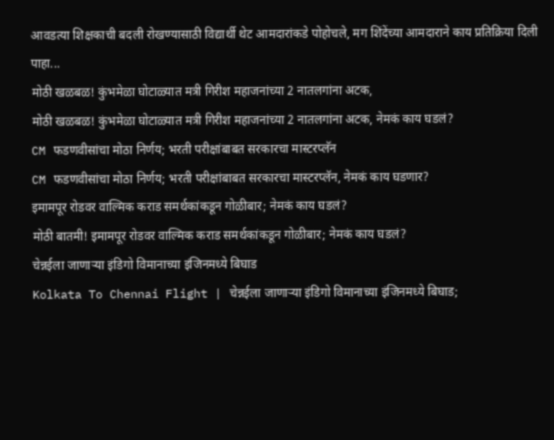आवडत्या शिक्षकाची बदली रोखण्यासाठी विद्यार्थी थेट आमदारांकडे पोहोचले, मग शिंदेंच्या आमदाराने काय प्रतिक्रिया दिली पाहा...
मोठी खळबळ! कुंभमेळा घोटाळ्यात मत्री गिरीश महाजनांच्या 2 नातलगांना अटक,
मोठी खळबळ! कुंभमेळा घोटाळ्यात मत्री गिरीश महाजनांच्या 2 नातलगांना अटक, नेमकं काय घडलं?
CM फडणवीसांचा मोठा निर्णय; भरती परीक्षांबाबत सरकारचा मास्टरप्लॅन
CM फडणवीसांचा मोठा निर्णय; भरती परीक्षांबाबत सरकारचा मास्टरप्लॅन, नेमकं काय घडणार?
इमामपूर रोडवर वाल्मिक कराड समर्थकांकडून गोळीबार; नेमकं काय घडलं?
मोठी बातमी! इमामपूर रोडवर वाल्मिक कराड समर्थकांकडून गोळीबार; नेमकं काय घडलं?
चेन्नईला जाणाऱ्या इंडिगो विमानाच्या इंजिनमध्ये बिघाड
Kolkata To Chennai Flight | चेन्नईला जाणाऱ्या इंडिगो विमानाच्या इंजिनमध्ये बिघाड;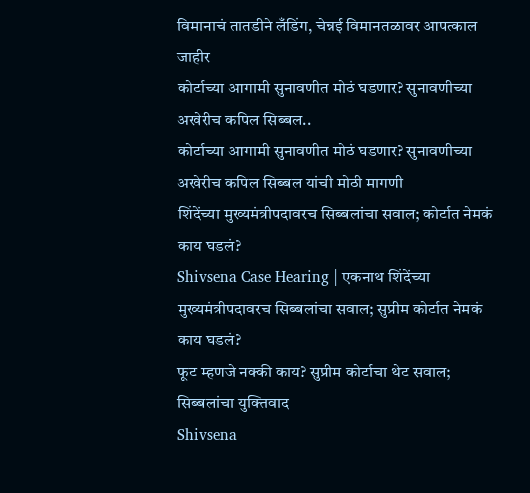विमानाचं तातडीने लँडिंग, चेन्नई विमानतळावर आपत्काल जाहीर
कोर्टाच्या आगामी सुनावणीत मोठं घडणार? सुनावणीच्या अखेरीच कपिल सिब्बल..
कोर्टाच्या आगामी सुनावणीत मोठं घडणार? सुनावणीच्या अखेरीच कपिल सिब्बल यांची मोठी मागणी
शिंदेंच्या मुख्यमंत्रीपदावरच सिब्बलांचा सवाल; कोर्टात नेमकं काय घडलं?
Shivsena Case Hearing | एकनाथ शिंदेंच्या मुख्यमंत्रीपदावरच सिब्बलांचा सवाल; सुप्रीम कोर्टात नेमकं काय घडलं?
फूट म्हणजे नक्की काय? सुप्रीम कोर्टाचा थेट सवाल; सिब्बलांचा युक्तिवाद
Shivsena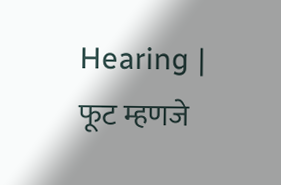Hearing | फूट म्हणजे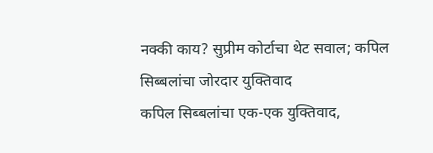नक्की काय? सुप्रीम कोर्टाचा थेट सवाल; कपिल सिब्बलांचा जोरदार युक्तिवाद
कपिल सिब्बलांचा एक-एक युक्तिवाद,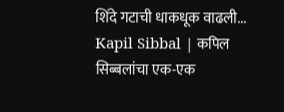शिंदे गटाची धाकधूक वाढली...
Kapil Sibbal | कपिल सिब्बलांचा एक-एक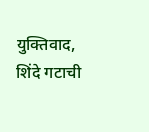युक्तिवाद, शिंदे गटाची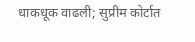धाकधूक वाढली; सुप्रीम कोर्टात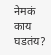नेमकं काय घडतंय?